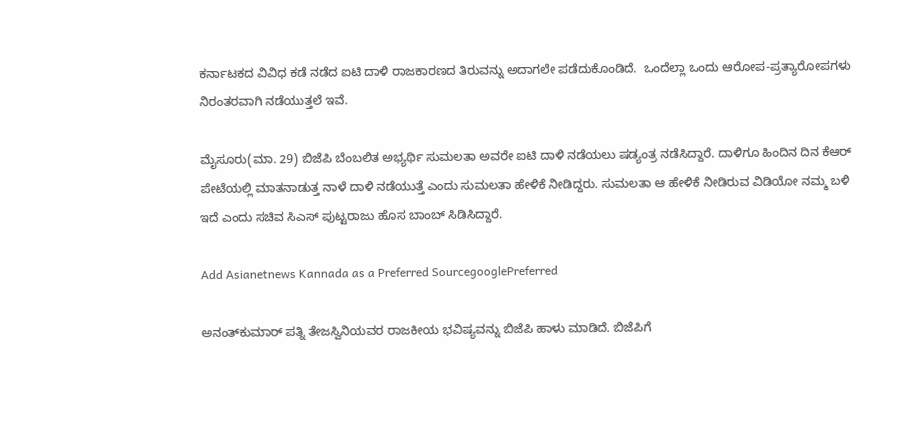ಕರ್ನಾಟಕದ ವಿವಿಧ ಕಡೆ ನಡೆದ ಐಟಿ ದಾಳಿ ರಾಜಕಾರಣದ ತಿರುವನ್ನು ಅದಾಗಲೇ ಪಡೆದುಕೊಂಡಿದೆ.  ಒಂದೆಲ್ಲಾ ಒಂದು ಆರೋಪ-ಪ್ರತ್ಯಾರೋಪಗಳು ನಿರಂತರವಾಗಿ ನಡೆಯುತ್ತಲೆ ಇವೆ.

ಮೈಸೂರು(ಮಾ. 29) ಬಿಜೆಪಿ ಬೆಂಬಲಿತ ಅಭ್ಯರ್ಥಿ ಸುಮಲತಾ ಅವರೇ ಐಟಿ ದಾಳಿ ನಡೆಯಲು ಷಡ್ಯಂತ್ರ ನಡೆಸಿದ್ದಾರೆ. ದಾಳಿಗೂ ಹಿಂದಿನ ದಿನ ಕೆಆರ್ ಪೇಟೆಯಲ್ಲಿ ಮಾತನಾಡುತ್ತ ನಾಳೆ ದಾಳಿ ನಡೆಯುತ್ತೆ ಎಂದು ಸುಮಲತಾ ಹೇಳಿಕೆ ನೀಡಿದ್ದರು. ಸುಮಲತಾ ಆ ಹೇಳಿಕೆ ನೀಡಿರುವ ವಿಡಿಯೋ ನಮ್ಮ ಬಳಿ ಇದೆ ಎಂದು ಸಚಿವ ಸಿಎಸ್ ಪುಟ್ಟರಾಜು ಹೊಸ ಬಾಂಬ್ ಸಿಡಿಸಿದ್ದಾರೆ.

Add Asianetnews Kannada as a Preferred SourcegooglePreferred

ಅನಂತ್‌ಕುಮಾರ್ ಪತ್ನಿ ತೇಜಸ್ವಿನಿಯವರ ರಾಜಕೀಯ ಭವಿಷ್ಯವನ್ನು ಬಿಜೆಪಿ ಹಾಳು ಮಾಡಿದೆ. ಬಿಜೆಪಿಗೆ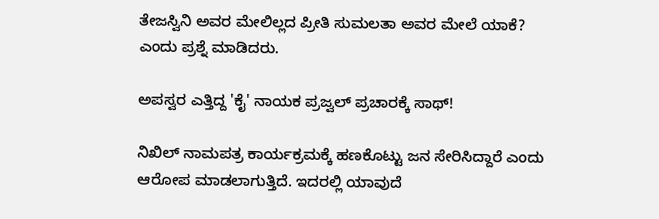ತೇಜಸ್ವಿನಿ ಅವರ ಮೇಲಿಲ್ಲದ ಪ್ರೀತಿ ಸುಮಲತಾ ಅವರ ಮೇಲೆ ಯಾಕೆ? ಎಂದು ಪ್ರಶ್ನೆ ಮಾಡಿದರು.

ಅಪಸ್ವರ ಎತ್ತಿದ್ದ 'ಕೈ' ನಾಯಕ ಪ್ರಜ್ವಲ್ ಪ್ರಚಾರಕ್ಕೆ ಸಾಥ್!

ನಿಖಿಲ್ ನಾಮಪತ್ರ ಕಾರ್ಯಕ್ರಮಕ್ಕೆ ಹಣಕೊಟ್ಟು ಜನ ಸೇರಿಸಿದ್ದಾರೆ ಎಂದು ಆರೋಪ ಮಾಡಲಾಗುತ್ತಿದೆ. ಇದರಲ್ಲಿ ಯಾವುದೆ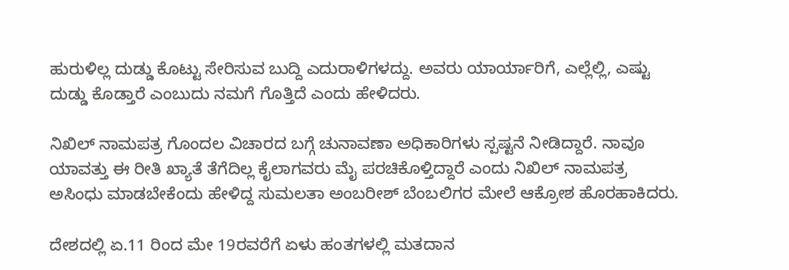ಹುರುಳಿಲ್ಲ ದುಡ್ಡು ಕೊಟ್ಟು ಸೇರಿಸುವ ಬುದ್ದಿ ಎದುರಾಳಿಗಳದ್ದು. ಅವರು ಯಾರ್ಯಾರಿಗೆ, ಎಲ್ಲೆಲ್ಲಿ, ಎಷ್ಟು ದುಡ್ಡು ಕೊಡ್ತಾರೆ ಎಂಬುದು ನಮಗೆ ಗೊತ್ತಿದೆ ಎಂದು ಹೇಳಿದರು.

ನಿಖಿಲ್ ನಾಮಪತ್ರ ಗೊಂದಲ ವಿಚಾರದ ಬಗ್ಗೆ ಚುನಾವಣಾ ಅಧಿಕಾರಿಗಳು ಸ್ಪಷ್ಟನೆ ನೀಡಿದ್ದಾರೆ. ನಾವೂ ಯಾವತ್ತು ಈ ರೀತಿ ಖ್ಯಾತೆ ತೆಗೆದಿಲ್ಲ ಕೈಲಾಗವರು ಮೈ ಪರಚಿಕೊಳ್ತಿದ್ದಾರೆ ಎಂದು ನಿಖಿಲ್ ನಾಮಪತ್ರ ಅಸಿಂಧು ಮಾಡಬೇಕೆಂದು ಹೇಳಿದ್ದ ಸುಮಲತಾ ಅಂಬರೀಶ್ ಬೆಂಬಲಿಗರ ಮೇಲೆ ಆಕ್ರೋಶ ಹೊರಹಾಕಿದರು.

ದೇಶದಲ್ಲಿ ಏ.11 ರಿಂದ ಮೇ 19ರವರೆಗೆ ಏಳು ಹಂತಗಳಲ್ಲಿ ಮತದಾನ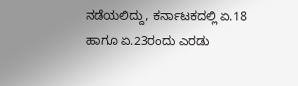ನಡೆಯಲಿದ್ದು, ಕರ್ನಾಟಕದಲ್ಲಿ ಏ.18 ಹಾಗೂ ಏ.23ರಂದು ಎರಡು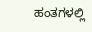ಹಂತಗಳಲ್ಲಿ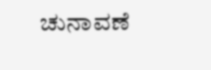ಚುನಾವಣೆ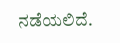ನಡೆಯಲಿದೆ.